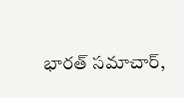భారత్ సమాచార్,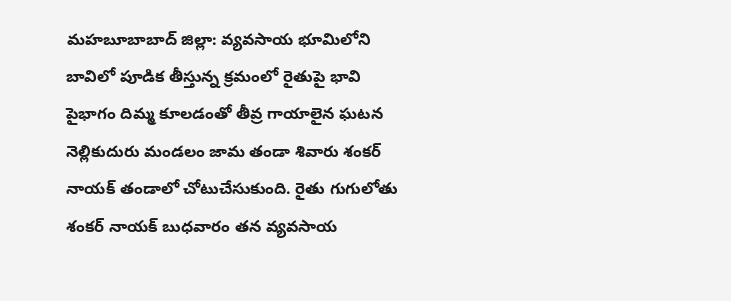మహబూబాబాద్ జిల్లా: వ్యవసాయ భూమిలోని బావిలో పూడిక తీస్తున్న క్రమంలో రైతుపై భావి పైభాగం దిమ్మ కూలడంతో తీవ్ర గాయాలైన ఘటన నెల్లికుదురు మండలం జామ తండా శివారు శంకర్ నాయక్ తండాలో చోటుచేసుకుంది. రైతు గుగులోతు శంకర్ నాయక్ బుధవారం తన వ్యవసాయ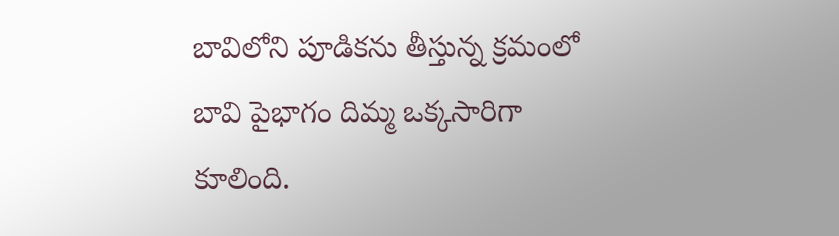బావిలోని పూడికను తీస్తున్న క్రమంలో బావి పైభాగం దిమ్మ ఒక్కసారిగా కూలింది.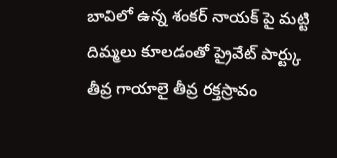బావిలో ఉన్న శంకర్ నాయక్ పై మట్టి దిమ్మలు కూలడంతో ప్రైవేట్ పార్ట్కు తీవ్ర గాయాలై తీవ్ర రక్తస్రావం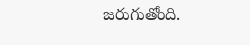జరుగుతోంది.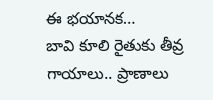ఈ భయానక…
బావి కూలి రైతుకు తీవ్ర గాయాలు.. ప్రాణాలు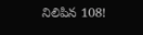నిలిపిన 108!